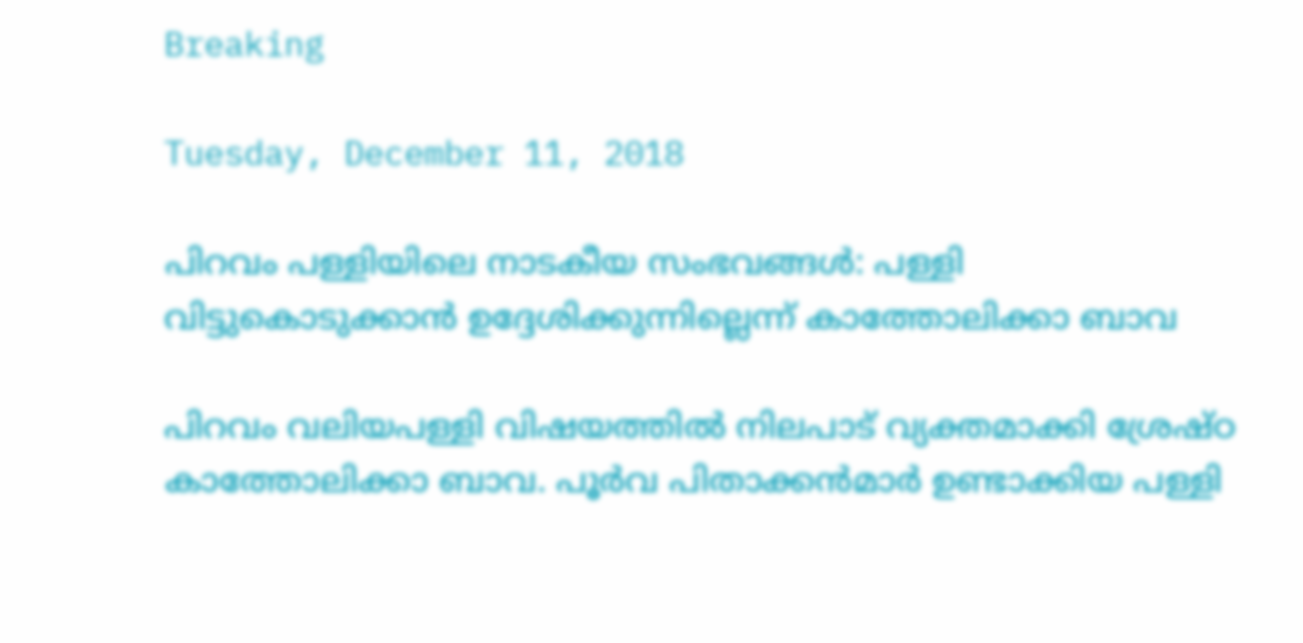Breaking

Tuesday, December 11, 2018

പിറവം പള്ളിയിലെ നാടകീയ സംഭവങ്ങൾ: പള്ളി വിട്ടുകൊടുക്കാൻ ഉദ്ദേശിക്കുന്നില്ലെന്ന് കാത്തോലിക്കാ ബാവ

പിറവം വലിയപള്ളി വിഷയത്തിൽ നിലപാട് വ്യക്തമാക്കി ശ്രേഷ്ഠ കാത്തോലിക്കാ ബാവ. പൂർവ പിതാക്കൻമാർ ഉണ്ടാക്കിയ പള്ളി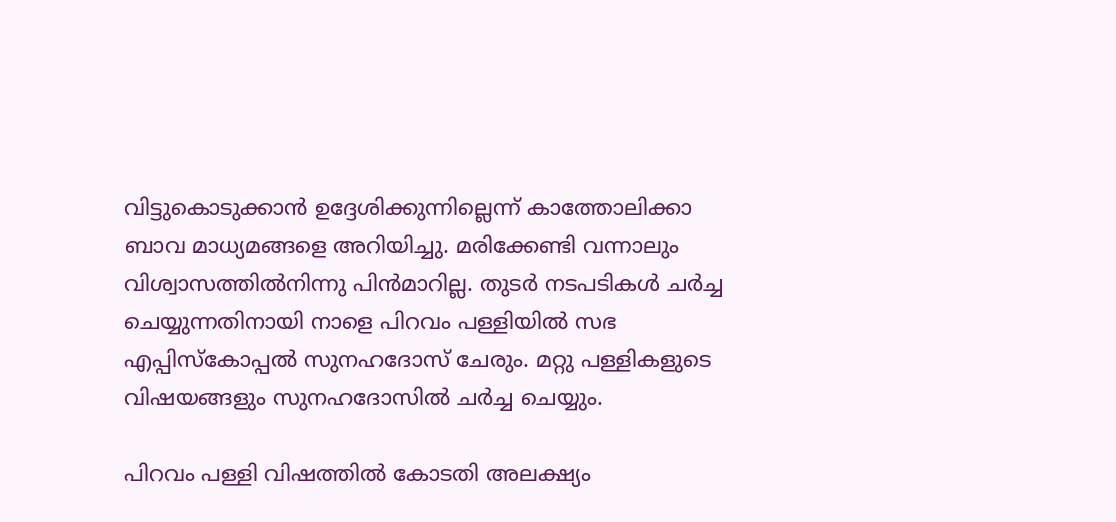വിട്ടുകൊടുക്കാൻ ഉദ്ദേശിക്കുന്നില്ലെന്ന് കാത്തോലിക്കാ ബാവ മാധ്യമങ്ങളെ അറിയിച്ചു. മരിക്കേണ്ടി വന്നാലും വിശ്വാസത്തിൽനിന്നു പിൻമാറില്ല. തുടർ നടപടികൾ ചർച്ച ചെയ്യുന്നതിനായി നാളെ പിറവം പള്ളിയിൽ സഭ എപ്പിസ്കോപ്പൽ സുനഹദോസ് ചേരും. മറ്റു പള്ളികളുടെ വിഷയങ്ങളും സുനഹദോസിൽ ചർച്ച ചെയ്യും.

പിറവം പള്ളി വിഷത്തിൽ കോടതി അലക്ഷ്യം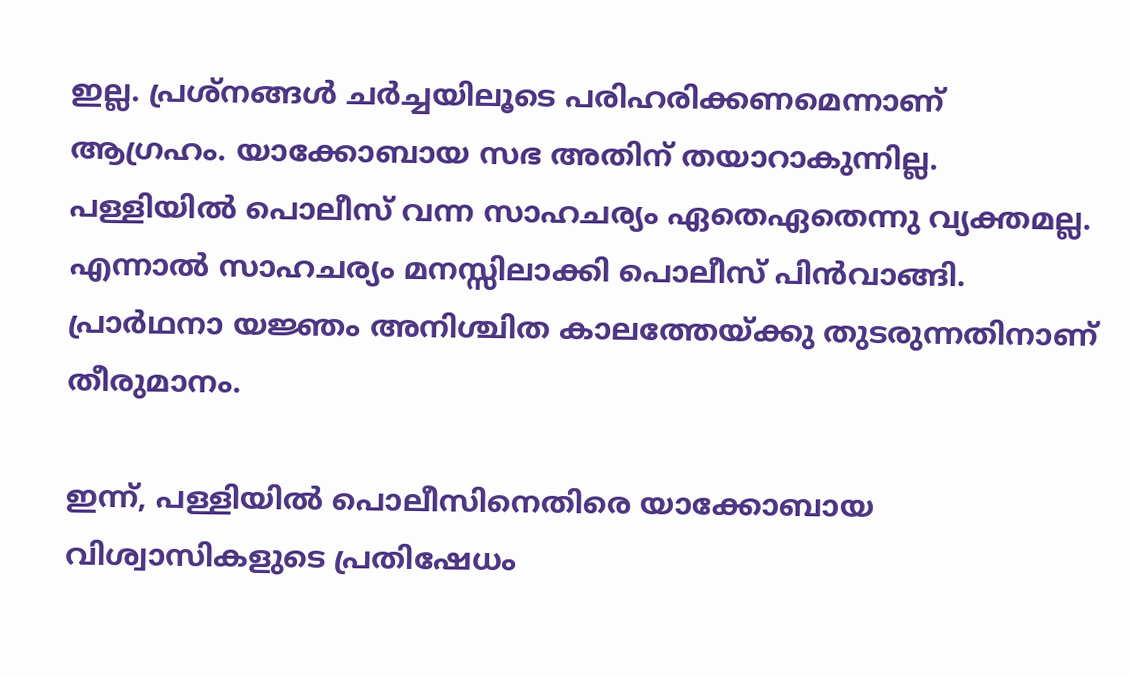ഇല്ല. പ്രശ്നങ്ങൾ ചർച്ചയിലൂടെ പരിഹരിക്കണമെന്നാണ് ആഗ്രഹം. യാക്കോബായ സഭ അതിന് തയാറാകുന്നില്ല. പള്ളിയിൽ പൊലീസ് വന്ന സാഹചര്യം ഏതെഏതെന്നു വ്യക്തമല്ല. എന്നാൽ സാഹചര്യം മനസ്സിലാക്കി പൊലീസ് പിൻവാങ്ങി. പ്രാർഥനാ യജ്ഞം അനിശ്ചിത കാലത്തേയ്ക്കു തുടരുന്നതിനാണ് തീരുമാനം.

ഇന്ന്, പള്ളിയിൽ പൊലീസിനെതിരെ യാക്കോബായ വിശ്വാസികളുടെ പ്രതിഷേധം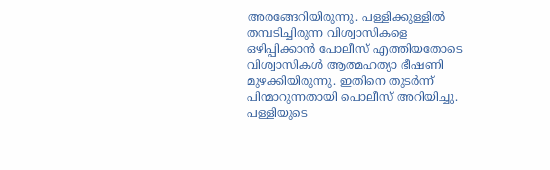അരങ്ങേറിയിരുന്നു. പള്ളിക്കുള്ളിൽ തമ്പടിച്ചിരുന്ന വിശ്വാസികളെ ഒഴിപ്പിക്കാൻ പോലീസ് എത്തിയതോടെ വിശ്വാസികൾ ആത്മഹത്യാ ഭീഷണി മുഴക്കിയിരുന്നു. ഇതിനെ തുടര്‍ന്ന് പിന്മാറുന്നതായി പൊലീസ് അറിയിച്ചു. പള്ളിയുടെ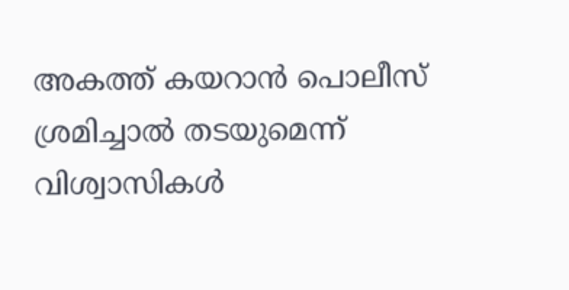അകത്ത് കയറാൻ പൊലീസ് ശ്രമിച്ചാൽ തടയുമെന്ന് വിശ്വാസികൾ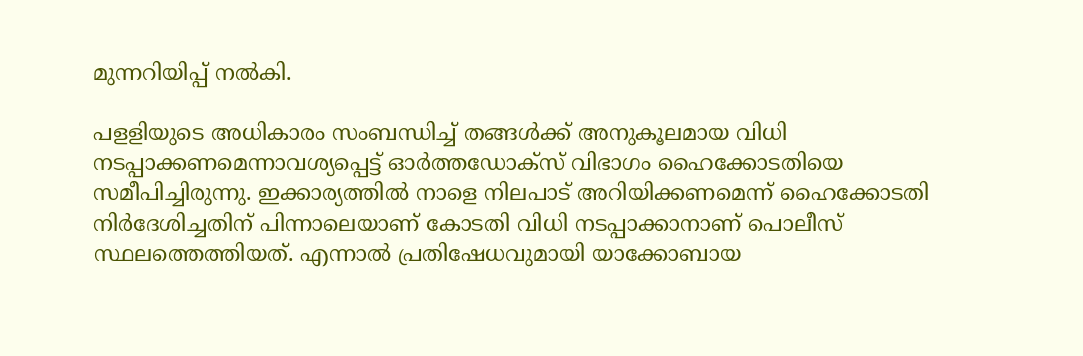മുന്നറിയിപ്പ് നല്‍കി.

പളളിയുടെ അധികാരം സംബന്ധിച്ച് തങ്ങൾക്ക് അനുകൂലമായ വിധി നടപ്പാക്കണമെന്നാവശ്യപ്പെട്ട് ഓർത്ത‍ഡോക്സ് വിഭാഗം ഹൈക്കോടതിയെ സമീപിച്ചിരുന്നു. ഇക്കാര്യത്തിൽ നാളെ നിലപാട് അറിയിക്കണമെന്ന് ഹൈക്കോടതി നിർദേശിച്ചതിന് പിന്നാലെയാണ് കോടതി വിധി നടപ്പാക്കാനാണ് പൊലീസ് സ്ഥലത്തെത്തിയത്. എന്നാല്‍ പ്രതിഷേധവുമായി യാക്കോബായ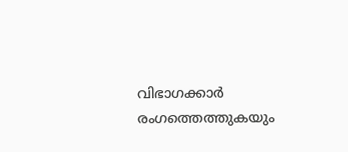വിഭാഗക്കാര്‍ രംഗത്തെത്തുകയും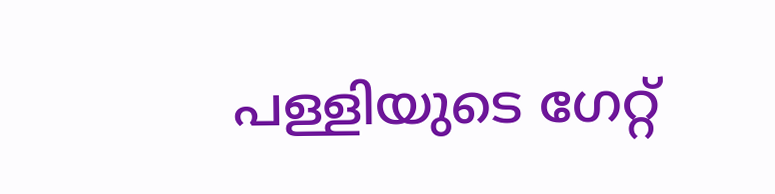പള്ളിയുടെ ഗേറ്റ്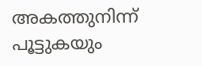അകത്തുനിന്ന് പൂട്ടുകയും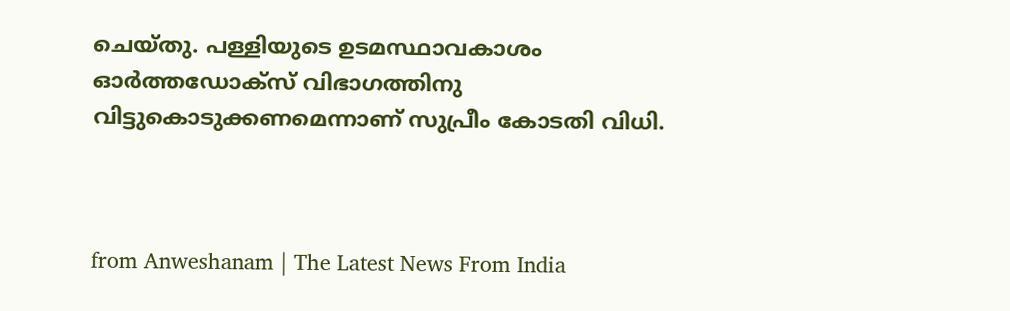ചെയ്തു. പള്ളിയുടെ ഉടമസ്ഥാവകാശം ഓര്‍ത്തഡോക്‌സ് വിഭാഗത്തിനു വിട്ടുകൊടുക്കണമെന്നാണ് സുപ്രീം കോടതി വിധി.



from Anweshanam | The Latest News From India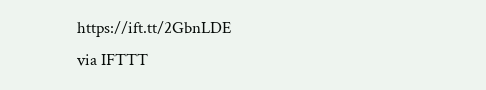https://ift.tt/2GbnLDE
via IFTTT